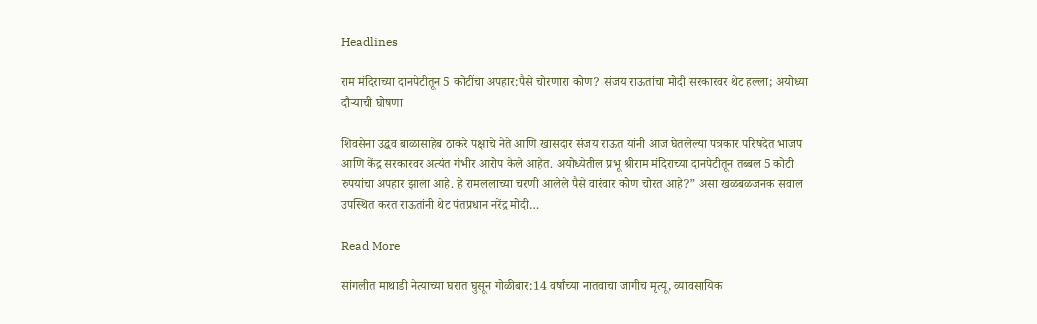Headlines

राम मंदिराच्या दानपेटीतून 5 कोटींचा अपहार:पैसे चोरणारा कोण? संजय राऊतांचा मोदी सरकारवर थेट हल्ला; अयोध्या दौऱ्याची घोषणा

शिवसेना उद्धव बाळासाहेब ठाकरे पक्षाचे नेते आणि खासदार संजय राऊत यांनी आज घेतलेल्या पत्रकार परिषदेत भाजप आणि केंद्र सरकारवर अत्यंत गंभीर आरोप केले आहेत. अयोध्येतील प्रभू श्रीराम मंदिराच्या दानपेटीतून तब्बल 5 कोटी रुपयांचा अपहार झाला आहे. हे रामललाच्या चरणी आलेले पैसे वारंवार कोण चोरत आहे?” असा खळबळजनक सवाल उपस्थित करत राऊतांनी थेट पंतप्रधान नरेंद्र मोदी…

Read More

सांगलीत माथाडी नेत्याच्या घरात घुसून गोळीबार:14 वर्षांच्या नातवाचा जागीच मृत्यू, व्यावसायिक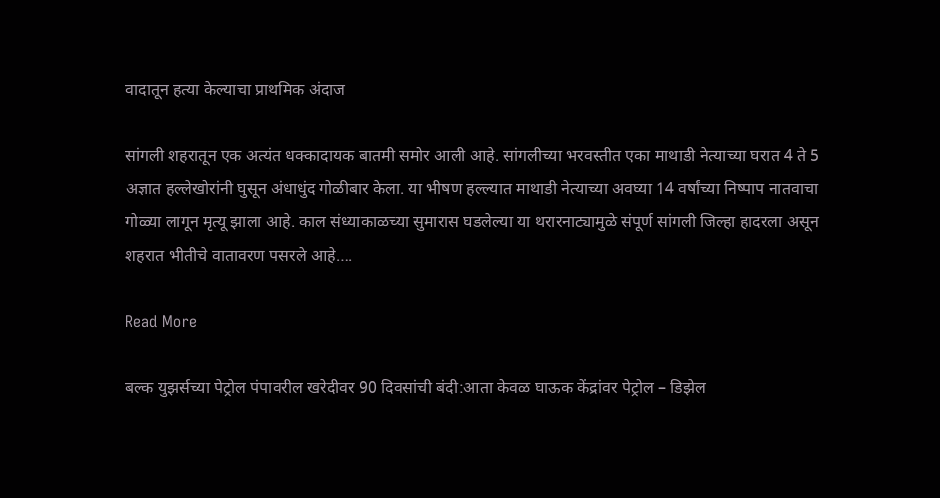वादातून हत्या केल्याचा प्राथमिक अंदाज

सांगली शहरातून एक अत्यंत धक्कादायक बातमी समोर आली आहे. सांगलीच्या भरवस्तीत एका माथाडी नेत्याच्या घरात 4 ते 5 अज्ञात हल्लेखोरांनी घुसून अंधाधुंद गोळीबार केला. या भीषण हल्ल्यात माथाडी नेत्याच्या अवघ्या 14 वर्षांच्या निष्पाप नातवाचा गोळ्या लागून मृत्यू झाला आहे. काल संध्याकाळच्या सुमारास घडलेल्या या थरारनाट्यामुळे संपूर्ण सांगली जिल्हा हादरला असून शहरात भीतीचे वातावरण पसरले आहे….

Read More

बल्क युझर्सच्या पेट्रोल पंपावरील खरेदीवर 90 दिवसांची बंदी:आता केवळ घाऊक केंद्रांवर पेट्रोल – डिझेल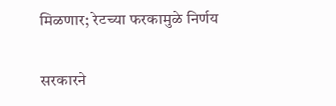मिळणार; रेटच्या फरकामुळे निर्णय

सरकारने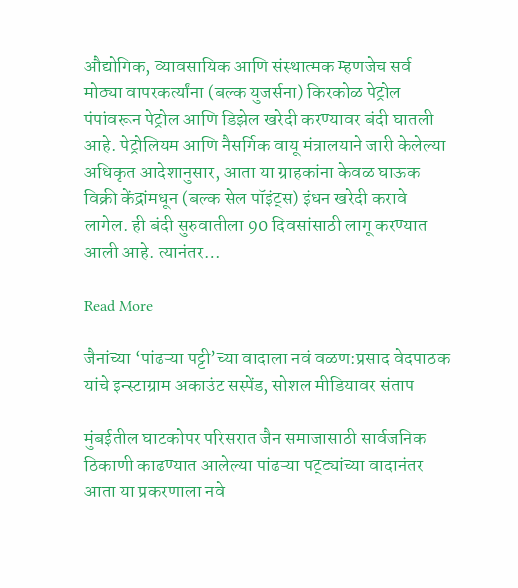औद्योगिक, व्यावसायिक आणि संस्थात्मक म्हणजेच सर्व मोठ्या वापरकर्त्यांना (बल्क युजर्सना) किरकोळ पेट्रोल पंपांवरून पेट्रोल आणि डिझेल खरेदी करण्यावर बंदी घातली आहे. पेट्रोलियम आणि नैसर्गिक वायू मंत्रालयाने जारी केलेल्या अधिकृत आदेशानुसार, आता या ग्राहकांना केवळ घाऊक विक्री केंद्रांमधून (बल्क सेल पॉइंट्स) इंधन खरेदी करावे लागेल. ही बंदी सुरुवातीला 90 दिवसांसाठी लागू करण्यात आली आहे. त्यानंतर…

Read More

जैनांच्या ‘पांढऱ्या पट्टी’च्या वादाला नवं वळण:प्रसाद वेदपाठक यांचे इन्स्टाग्राम अकाउंट सस्पेंड, सोशल मीडियावर संताप

मुंबईतील घाटकोपर परिसरात जैन समाजासाठी सार्वजनिक ठिकाणी काढण्यात आलेल्या पांढऱ्या पट्ट्यांच्या वादानंतर आता या प्रकरणाला नवे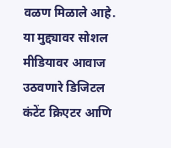वळण मिळाले आहे. या मुद्द्यावर सोशल मीडियावर आवाज उठवणारे डिजिटल कंटेंट क्रिएटर आणि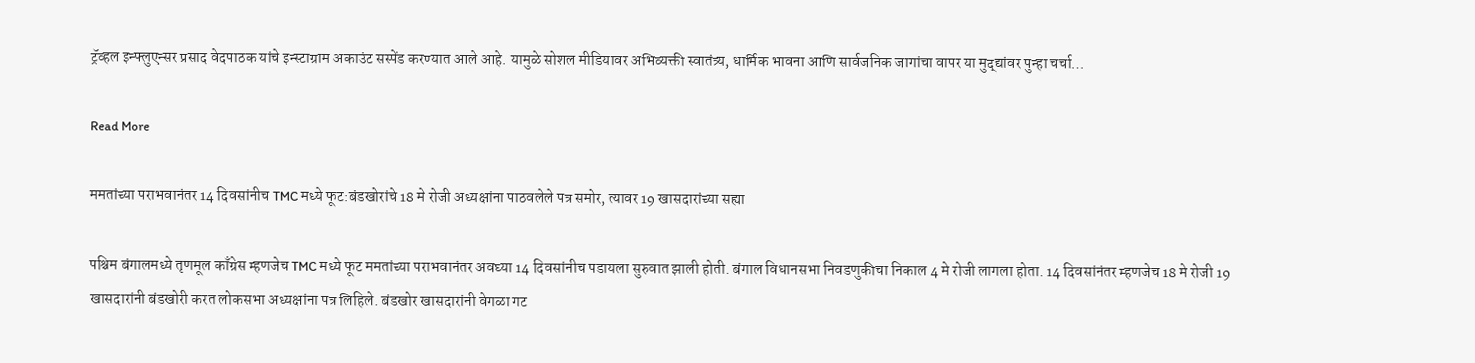ट्रॅव्हल इन्फ्लुएन्सर प्रसाद वेदपाठक यांचे इन्स्टाग्राम अकाउंट सस्पेंड करण्यात आले आहे. यामुळे सोशल मीडियावर अभिव्यक्ती स्वातंत्र्य, धार्मिक भावना आणि सार्वजनिक जागांचा वापर या मुद्द्यांवर पुन्हा चर्चा…

Read More

ममतांच्या पराभवानंतर 14 दिवसांनीच TMC मध्ये फूट:बंडखोरांचे 18 मे रोजी अध्यक्षांना पाठवलेले पत्र समोर, त्यावर 19 खासदारांच्या सह्या

पश्चिम बंगालमध्ये तृणमूल काँग्रेस म्हणजेच TMC मध्ये फूट ममतांच्या पराभवानंतर अवघ्या 14 दिवसांनीच पडायला सुरुवात झाली होती. बंगाल विधानसभा निवडणुकीचा निकाल 4 मे रोजी लागला होता. 14 दिवसांनंतर म्हणजेच 18 मे रोजी 19 खासदारांनी बंडखोरी करत लोकसभा अध्यक्षांना पत्र लिहिले. बंडखोर खासदारांनी वेगळा गट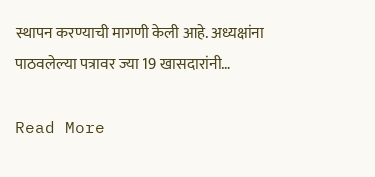स्थापन करण्याची मागणी केली आहे. अध्यक्षांना पाठवलेल्या पत्रावर ज्या 19 खासदारांनी…

Read More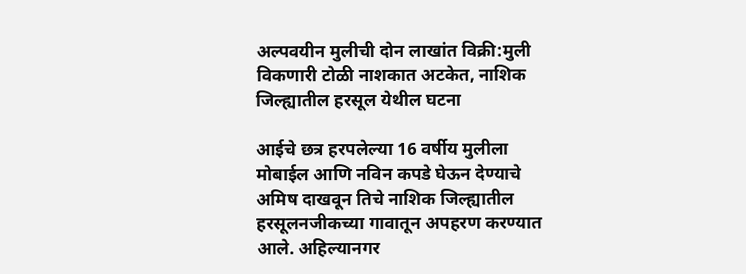अल्पवयीन मुलीची दोन लाखांत विक्री:मुली विकणारी टोळी नाशकात अटकेत, नाशिक जिल्ह्यातील हरसूल येथील घटना

आईचे छत्र हरपलेल्या 16 वर्षीय मुलीला मोबाईल आणि नविन कपडे घेऊन देण्याचे अमिष दाखवून तिचे नाशिक जिल्ह्यातील हरसूलनजीकच्या गावातून अपहरण करण्यात आले. अहिल्यानगर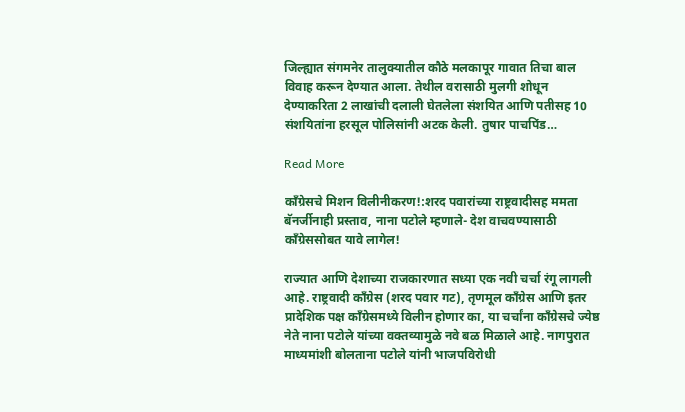जिल्ह्यात संगमनेर तालुक्यातील कौठे मलकापूर गावात तिचा बाल विवाह करून देण्यात आला. तेथील वरासाठी मुलगी शोधून देण्याकरिता 2 लाखांची दलाली घेतलेला संशयित आणि पतीसह 10 संशयितांना हरसूल पोलिसांनी अटक केली. तुषार पाचपिंड…

Read More

काँग्रेसचे मिशन विलीनीकरण!:शरद पवारांच्या राष्ट्रवादीसह ममता बॅनर्जीनाही प्रस्ताव, नाना पटोले म्हणाले- देश वाचवण्यासाठी काँग्रेससोबत यावे लागेल!

राज्यात आणि देशाच्या राजकारणात सध्या एक नवी चर्चा रंगू लागली आहे. राष्ट्रवादी काँग्रेस (शरद पवार गट), तृणमूल काँग्रेस आणि इतर प्रादेशिक पक्ष काँग्रेसमध्ये विलीन होणार का, या चर्चांना काँग्रेसचे ज्येष्ठ नेते नाना पटोले यांच्या वक्तव्यामुळे नवे बळ मिळाले आहे. नागपुरात माध्यमांशी बोलताना पटोले यांनी भाजपविरोधी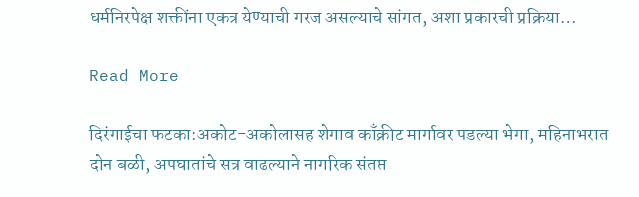धर्मनिरपेक्ष शक्तींना एकत्र येण्याची गरज असल्याचे सांगत, अशा प्रकारची प्रक्रिया…

Read More

दिरंगाईचा फटका:अकोट-अकोलासह शेगाव काँक्रीट मार्गावर पडल्या भेगा, महिनाभरात दोन बळी, अपघातांचे सत्र वाढल्याने नागरिक संतप्त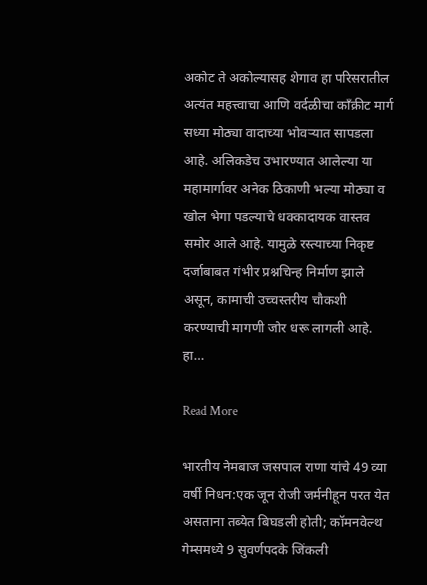अकोट ते अकोल्यासह शेगाव हा परिसरातील अत्यंत महत्त्वाचा आणि वर्दळीचा काँक्रीट मार्ग सध्या मोठ्या वादाच्या भोवऱ्यात सापडला आहे. अलिकडेच उभारण्यात आलेल्या या महामार्गावर अनेक ठिकाणी भल्या मोठ्या व खोल भेगा पडल्याचे धक्कादायक वास्तव समोर आले आहे. यामुळे रस्त्याच्या निकृष्ट दर्जाबाबत गंभीर प्रश्नचिन्ह निर्माण झाले असून, कामाची उच्चस्तरीय चौकशी करण्याची मागणी जोर धरू लागली आहे. हा…

Read More

भारतीय नेमबाज जसपाल राणा यांचे 49 व्या वर्षी निधन:एक जून रोजी जर्मनीहून परत येत असताना तब्येत बिघडली होती; कॉमनवेल्थ गेम्समध्ये 9 सुवर्णपदके जिंकली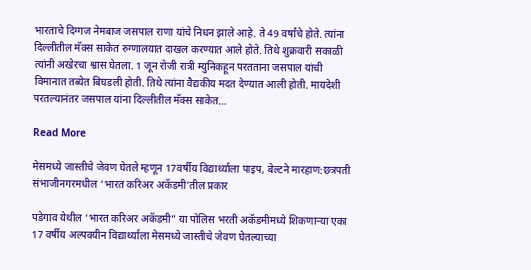भारताचे दिग्गज नेमबाज जसपाल राणा यांचे निधन झाले आहे. ते 49 वर्षांचे होते. त्यांना दिल्लीतील मॅक्स साकेत रुग्णालयात दाखल करण्यात आले होते. तिथे शुक्रवारी सकाळी त्यांनी अखेरचा श्वास घेतला. 1 जून रोजी रात्री म्युनिकहून परतताना जसपाल यांची विमानात तब्येत बिघडली होती. तिथे त्यांना वैद्यकीय मदत देण्यात आली होती. मायदेशी परतल्यानंतर जसपाल यांना दिल्लीतील मॅक्स साकेत…

Read More

मेसमध्ये जास्तीचे जेवण घेतले म्हणून 17वर्षीय विद्यार्थ्याला पाइप, बेल्टने मारहाण:छत्रपती संभाजीनगरमधील ‘भारत करिअर अकॅडमी’तील प्रकार

पडेगाव येथील ‘भारत करिअर अकॅडमी” या पोलिस भरती अकॅडमीमध्ये शिकणाऱ्या एका 17 वर्षीय अल्पवयीन विद्यार्थ्याला मेसमध्ये जास्तीचे जेवण घेतल्याच्या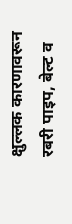क्षुल्लक कारणावरून रबरी पाइप, बेल्ट व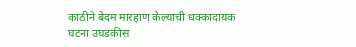काठीने बेदम मारहाण केल्याची धक्कादायक घटना उघडकीस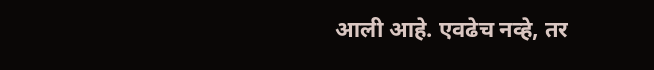आली आहे. एवढेच नव्हे, तर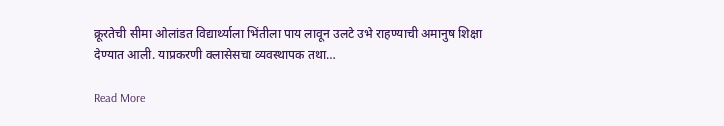क्रूरतेची सीमा ओलांडत विद्यार्थ्याला भिंतीला पाय लावून उलटे उभे राहण्याची अमानुष शिक्षा देण्यात आली. याप्रकरणी क्लासेसचा व्यवस्थापक तथा…

Read More